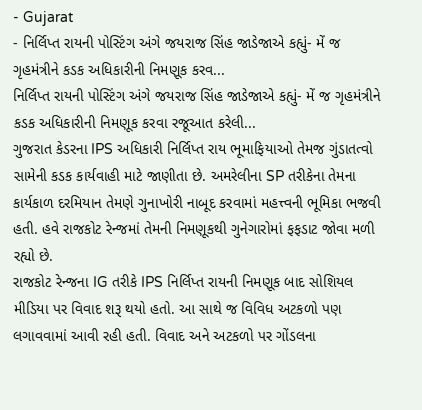- Gujarat
- નિર્લિપ્ત રાયની પોસ્ટિંગ અંગે જયરાજ સિંહ જાડેજાએ કહ્યું- મેં જ ગૃહમંત્રીને કડક અધિકારીની નિમણૂક કરવ...
નિર્લિપ્ત રાયની પોસ્ટિંગ અંગે જયરાજ સિંહ જાડેજાએ કહ્યું- મેં જ ગૃહમંત્રીને કડક અધિકારીની નિમણૂક કરવા રજૂઆત કરેલી...
ગુજરાત કેડરના IPS અધિકારી નિર્લિપ્ત રાય ભૂમાફિયાઓ તેમજ ગુંડાતત્વો સામેની કડક કાર્યવાહી માટે જાણીતા છે. અમરેલીના SP તરીકેના તેમના કાર્યકાળ દરમિયાન તેમણે ગુનાખોરી નાબૂદ કરવામાં મહત્ત્વની ભૂમિકા ભજવી હતી. હવે રાજકોટ રેન્જમાં તેમની નિમણૂકથી ગુનેગારોમાં ફફડાટ જોવા મળી રહ્યો છે.
રાજકોટ રેન્જના IG તરીકે IPS નિર્લિપ્ત રાયની નિમણૂક બાદ સોશિયલ મીડિયા પર વિવાદ શરૂ થયો હતો. આ સાથે જ વિવિધ અટકળો પણ લગાવવામાં આવી રહી હતી. વિવાદ અને અટકળો પર ગોંડલના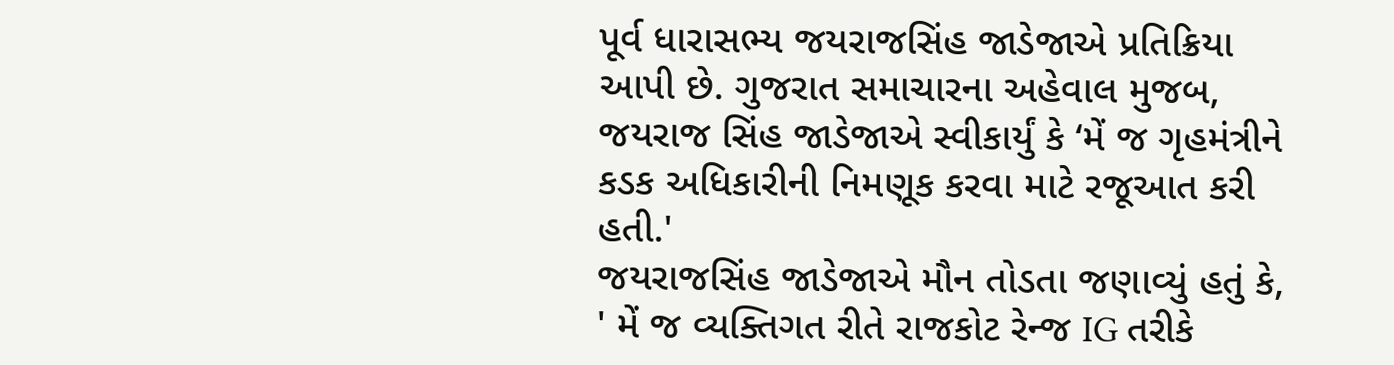પૂર્વ ધારાસભ્ય જયરાજસિંહ જાડેજાએ પ્રતિક્રિયા આપી છે. ગુજરાત સમાચારના અહેવાલ મુજબ, જયરાજ સિંહ જાડેજાએ સ્વીકાર્યું કે ‘મેં જ ગૃહમંત્રીને કડક અધિકારીની નિમણૂક કરવા માટે રજૂઆત કરી હતી.'
જયરાજસિંહ જાડેજાએ મૌન તોડતા જણાવ્યું હતું કે, ' મેં જ વ્યક્તિગત રીતે રાજકોટ રેન્જ IG તરીકે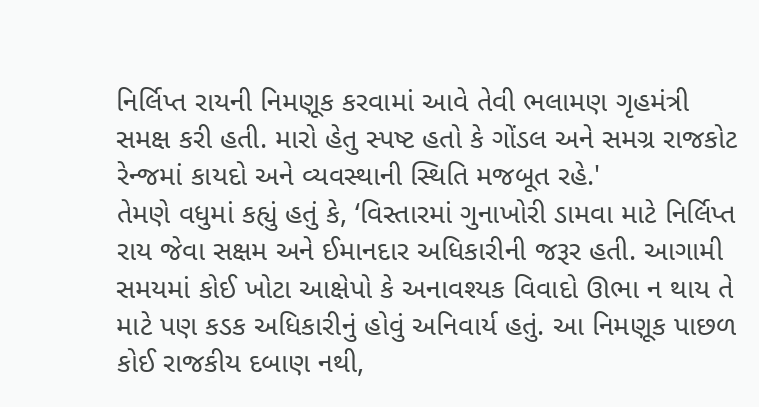નિર્લિપ્ત રાયની નિમણૂક કરવામાં આવે તેવી ભલામણ ગૃહમંત્રી સમક્ષ કરી હતી. મારો હેતુ સ્પષ્ટ હતો કે ગોંડલ અને સમગ્ર રાજકોટ રેન્જમાં કાયદો અને વ્યવસ્થાની સ્થિતિ મજબૂત રહે.'
તેમણે વધુમાં કહ્યું હતું કે, ‘વિસ્તારમાં ગુનાખોરી ડામવા માટે નિર્લિપ્ત રાય જેવા સક્ષમ અને ઈમાનદાર અધિકારીની જરૂર હતી. આગામી સમયમાં કોઈ ખોટા આક્ષેપો કે અનાવશ્યક વિવાદો ઊભા ન થાય તે માટે પણ કડક અધિકારીનું હોવું અનિવાર્ય હતું. આ નિમણૂક પાછળ કોઈ રાજકીય દબાણ નથી,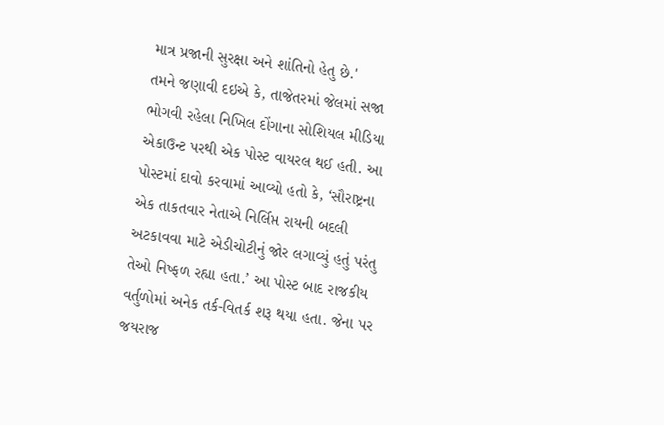માત્ર પ્રજાની સુરક્ષા અને શાંતિનો હેતુ છે.'
તમને જણાવી દઇએ કે, તાજેતરમાં જેલમાં સજા ભોગવી રહેલા નિખિલ દોંગાના સોશિયલ મીડિયા એકાઉન્ટ પરથી એક પોસ્ટ વાયરલ થઈ હતી. આ પોસ્ટમાં દાવો કરવામાં આવ્યો હતો કે, ‘સૌરાષ્ટ્રના એક તાકતવાર નેતાએ નિર્લિપ્ત રાયની બદલી અટકાવવા માટે એડીચોટીનું જોર લગાવ્યું હતું પરંતુ તેઓ નિષ્ફળ રહ્યા હતા.’ આ પોસ્ટ બાદ રાજકીય વર્તુળોમાં અનેક તર્ક-વિતર્ક શરૂ થયા હતા. જેના પર જયરાજ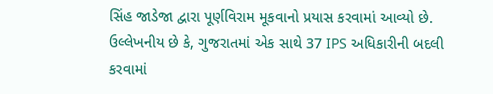સિંહ જાડેજા દ્વારા પૂર્ણવિરામ મૂકવાનો પ્રયાસ કરવામાં આવ્યો છે.
ઉલ્લેખનીય છે કે, ગુજરાતમાં એક સાથે 37 IPS અધિકારીની બદલી કરવામાં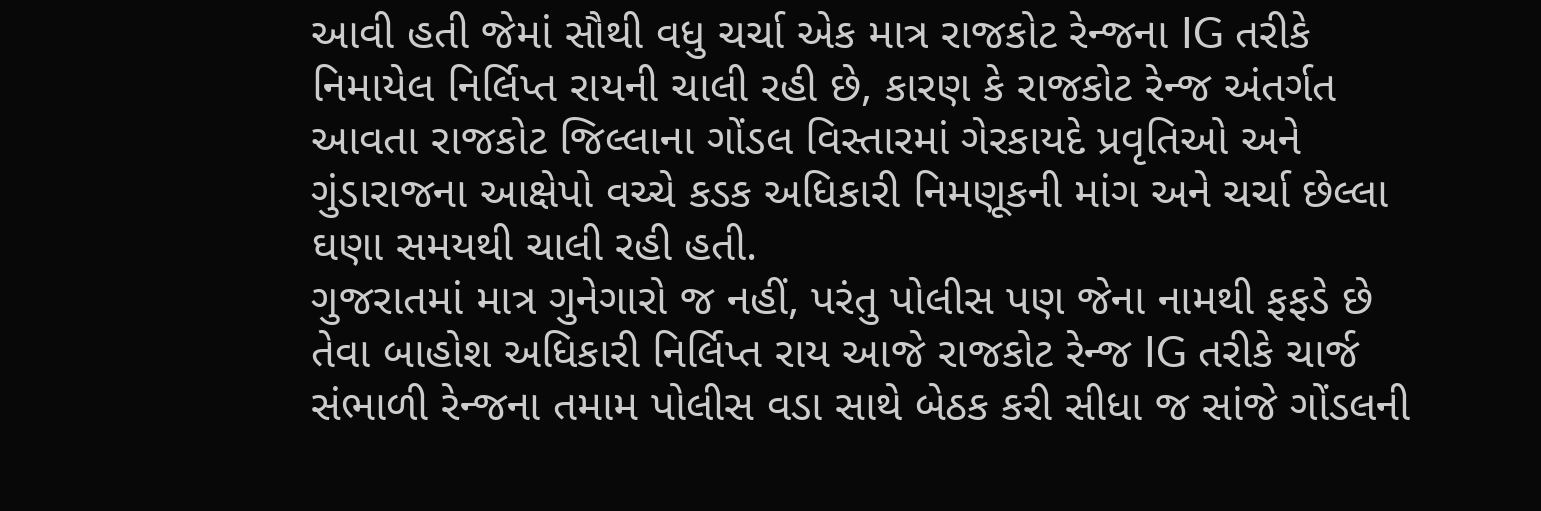આવી હતી જેમાં સૌથી વધુ ચર્ચા એક માત્ર રાજકોટ રેન્જના IG તરીકે નિમાયેલ નિર્લિપ્ત રાયની ચાલી રહી છે, કારણ કે રાજકોટ રેન્જ અંતર્ગત આવતા રાજકોટ જિલ્લાના ગોંડલ વિસ્તારમાં ગેરકાયદે પ્રવૃતિઓ અને ગુંડારાજના આક્ષેપો વચ્ચે કડક અધિકારી નિમણૂકની માંગ અને ચર્ચા છેલ્લા ઘણા સમયથી ચાલી રહી હતી.
ગુજરાતમાં માત્ર ગુનેગારો જ નહીં, પરંતુ પોલીસ પણ જેના નામથી ફફડે છે તેવા બાહોશ અધિકારી નિર્લિપ્ત રાય આજે રાજકોટ રેન્જ IG તરીકે ચાર્જ સંભાળી રેન્જના તમામ પોલીસ વડા સાથે બેઠક કરી સીધા જ સાંજે ગોંડલની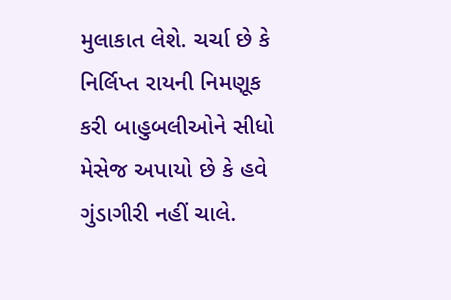મુલાકાત લેશે. ચર્ચા છે કે નિર્લિપ્ત રાયની નિમણૂક કરી બાહુબલીઓને સીધો મેસેજ અપાયો છે કે હવે ગુંડાગીરી નહીં ચાલે.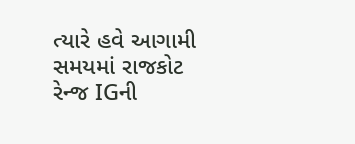ત્યારે હવે આગામી સમયમાં રાજકોટ રેન્જ IGની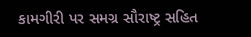કામગીરી પર સમગ્ર સૌરાષ્ટ્ર સહિત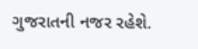ગુજરાતની નજર રહેશે.